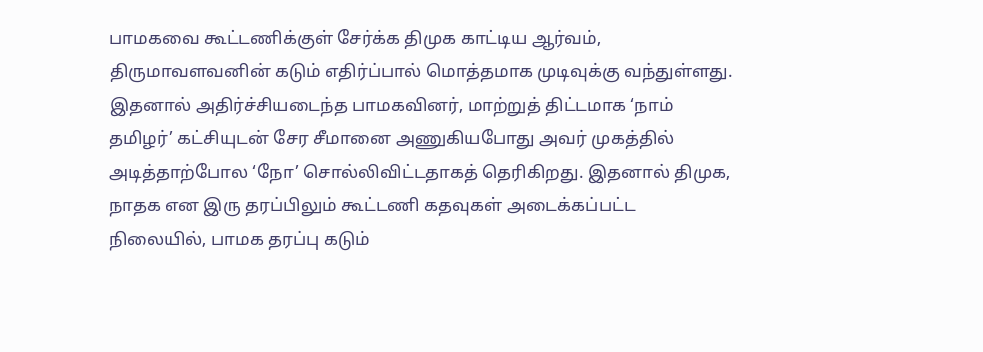பாமகவை கூட்டணிக்குள் சேர்க்க திமுக காட்டிய ஆர்வம், திருமாவளவனின் கடும் எதிர்ப்பால் மொத்தமாக முடிவுக்கு வந்துள்ளது. இதனால் அதிர்ச்சியடைந்த பாமகவினர், மாற்றுத் திட்டமாக ‘நாம் தமிழர்’ கட்சியுடன் சேர சீமானை அணுகியபோது அவர் முகத்தில் அடித்தாற்போல ‘நோ’ சொல்லிவிட்டதாகத் தெரிகிறது. இதனால் திமுக, நாதக என இரு தரப்பிலும் கூட்டணி கதவுகள் அடைக்கப்பட்ட நிலையில், பாமக தரப்பு கடும்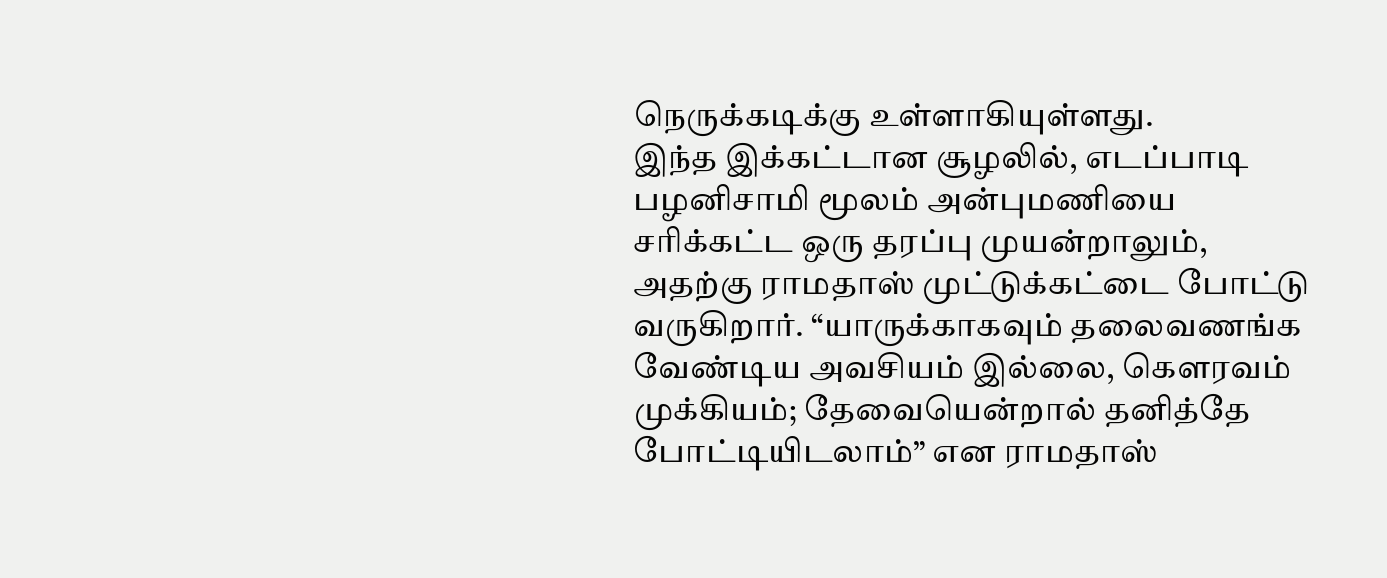நெருக்கடிக்கு உள்ளாகியுள்ளது.
இந்த இக்கட்டான சூழலில், எடப்பாடி பழனிசாமி மூலம் அன்புமணியை சரிக்கட்ட ஒரு தரப்பு முயன்றாலும், அதற்கு ராமதாஸ் முட்டுக்கட்டை போட்டு வருகிறார். “யாருக்காகவும் தலைவணங்க வேண்டிய அவசியம் இல்லை, கௌரவம் முக்கியம்; தேவையென்றால் தனித்தே போட்டியிடலாம்” என ராமதாஸ்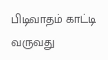பிடிவாதம் காட்டி வருவது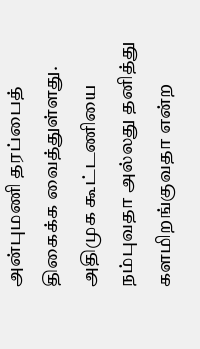அன்புமணி தரப்பைத் திகைக்க வைத்துள்ளது. அதிமுக கூட்டணியை நம்புவதா அல்லது தனித்து களமிறங்குவதா என்ற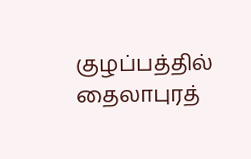குழப்பத்தில் தைலாபுரத்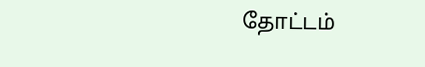தோட்டம்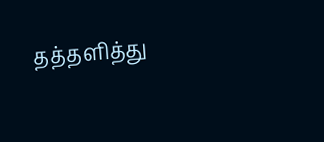தத்தளித்து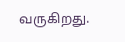வருகிறது.